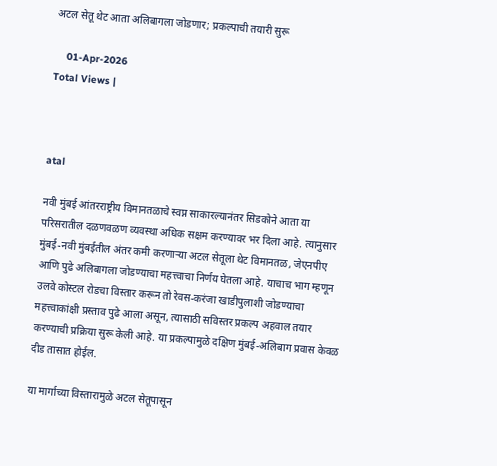अटल सेतू थेट आता अलिबागला जोडणार; प्रकल्पाची तयारी सुरू

    01-Apr-2026
Total Views |



atal

नवी मुंबई आंतरराष्ट्रीय विमानतळाचे स्वप्न साकारल्यानंतर सिडकोने आता या परिसरातील दळणवळण व्यवस्था अधिक सक्षम करण्यावर भर दिला आहे. त्यानुसार मुंबई-नवी मुंबईतील अंतर कमी करणाऱ्या अटल सेतूला थेट विमानतळ, जेएनपीए आणि पुढे अलिबागला जोडण्याचा महत्त्वाचा निर्णय घेतला आहे. याचाच भाग म्हणून उलवे कोस्टल रोडचा विस्तार करून तो रेवस-करंजा खाडीपुलाशी जोडण्याचा महत्त्वाकांक्षी प्रस्ताव पुढे आला असून, त्यासाठी सविस्तर प्रकल्प अहवाल तयार करण्याची प्रक्रिया सुरू केली आहे. या प्रकल्पामुळे दक्षिण मुंबई-अलिबाग प्रवास केवळ दीड तासात होईल.

या मार्गाच्या विस्तारामुळे अटल सेतूपासून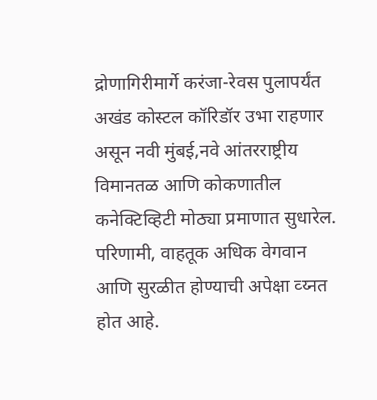द्रोणागिरीमार्गे करंजा-रेवस पुलापर्यंत अखंड कोस्टल कॉरिडॉर उभा राहणार असून नवी मुंबई,नवे आंतरराष्ट्रीय विमानतळ आणि कोकणातील कनेक्टिव्हिटी मोठ्या प्रमाणात सुधारेल. परिणामी, वाहतूक अधिक वेगवान आणि सुरळीत होण्याची अपेक्षा व्य्नत होत आहे.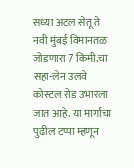सध्या अटल सेतू ते नवी मुंबई विमानतळ जोडणारा 7 किमी.चा सहा-लेन उलवे कोस्टल रोड उभारला जात आहे. या मार्गाचा पुढील टप्पा म्हणून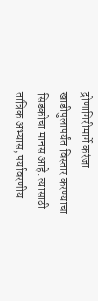द्रोणागिरीमार्गे करंजा खाडीपुलापर्यंत विस्तार करण्याचा सिडकोचा मानस आहे. त्यासाठी तांत्रिक अभ्यास, पर्यावरणीय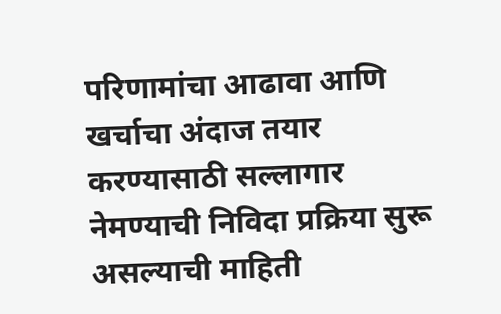परिणामांचा आढावा आणि खर्चाचा अंदाज तयार करण्यासाठी सल्लागार नेमण्याची निविदा प्रक्रिया सुरू असल्याची माहिती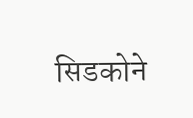सिडकोने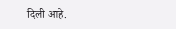दिली आहे.